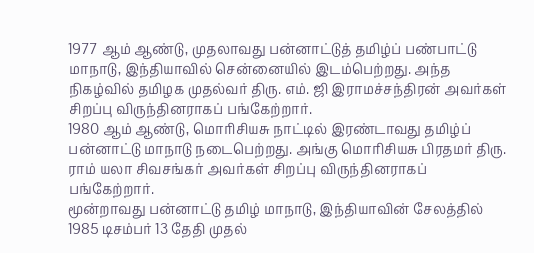1977 ஆம் ஆண்டு, முதலாவது பன்னாட்டுத் தமிழ்ப் பண்பாட்டு மாநாடு, இந்தியாவில் சென்னையில் இடம்பெற்றது. அந்த நிகழ்வில் தமிழக முதல்வர் திரு. எம். ஜி இராமச்சந்திரன் அவர்கள் சிறப்பு விருந்தினராகப் பங்கேற்றார்.
1980 ஆம் ஆண்டு, மொரிசியசு நாட்டில் இரண்டாவது தமிழ்ப் பன்னாட்டு மாநாடு நடைபெற்றது. அங்கு மொரிசியசு பிரதமர் திரு. ராம் யலா சிவசங்கர் அவர்கள் சிறப்பு விருந்தினராகப் பங்கேற்றார்.
மூன்றாவது பன்னாட்டு தமிழ் மாநாடு, இந்தியாவின் சேலத்தில் 1985 டிசம்பர் 13 தேதி முதல்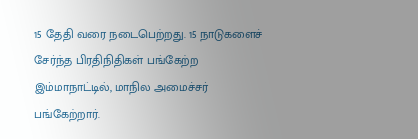15 தேதி வரை நடைபெற்றது. 15 நாடுகளைச் சேர்ந்த பிரதிநிதிகள் பங்கேற்ற இம்மாநாட்டில், மாநில அமைச்சர் பங்கேற்றார்.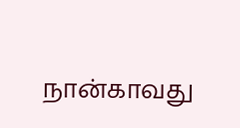நான்காவது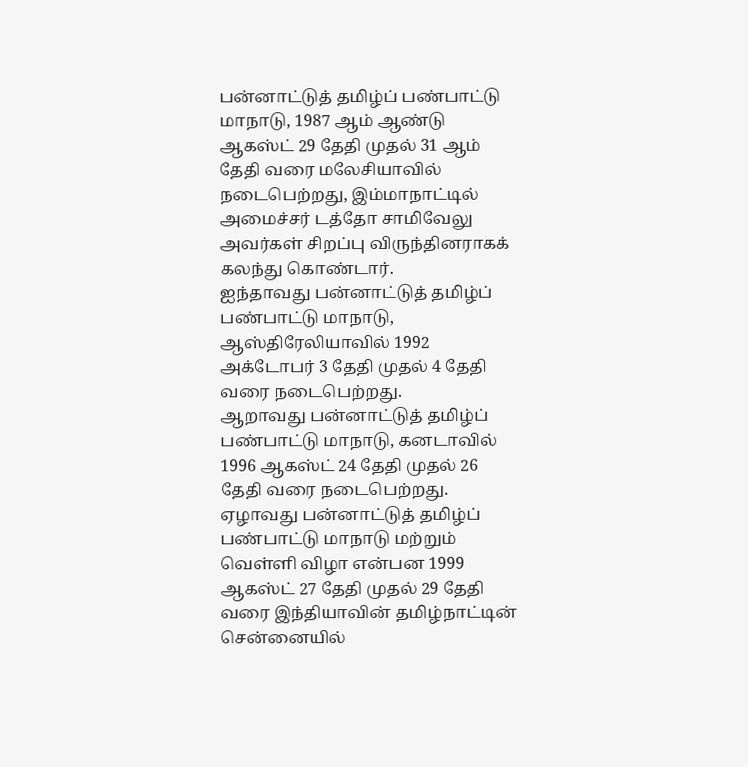பன்னாட்டுத் தமிழ்ப் பண்பாட்டு மாநாடு, 1987 ஆம் ஆண்டு ஆகஸ்ட் 29 தேதி முதல் 31 ஆம் தேதி வரை மலேசியாவில் நடைபெற்றது, இம்மாநாட்டில் அமைச்சர் டத்தோ சாமிவேலு அவர்கள் சிறப்பு விருந்தினராகக் கலந்து கொண்டார்.
ஐந்தாவது பன்னாட்டுத் தமிழ்ப் பண்பாட்டு மாநாடு, ஆஸ்திரேலியாவில் 1992 அக்டோபர் 3 தேதி முதல் 4 தேதி வரை நடைபெற்றது.
ஆறாவது பன்னாட்டுத் தமிழ்ப் பண்பாட்டு மாநாடு, கனடாவில் 1996 ஆகஸ்ட் 24 தேதி முதல் 26 தேதி வரை நடைபெற்றது.
ஏழாவது பன்னாட்டுத் தமிழ்ப் பண்பாட்டு மாநாடு மற்றும் வெள்ளி விழா என்பன 1999 ஆகஸ்ட் 27 தேதி முதல் 29 தேதி வரை இந்தியாவின் தமிழ்நாட்டின் சென்னையில்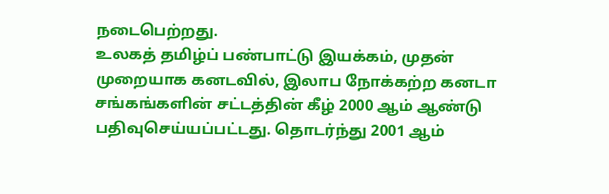நடைபெற்றது.
உலகத் தமிழ்ப் பண்பாட்டு இயக்கம், முதன் முறையாக கனடவில், இலாப நோக்கற்ற கனடா சங்கங்களின் சட்டத்தின் கீழ் 2000 ஆம் ஆண்டு பதிவுசெய்யப்பட்டது. தொடர்ந்து 2001 ஆம்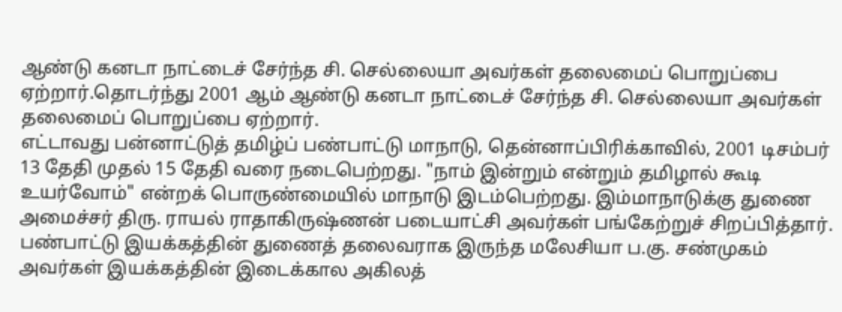ஆண்டு கனடா நாட்டைச் சேர்ந்த சி. செல்லையா அவர்கள் தலைமைப் பொறுப்பை ஏற்றார்.தொடர்ந்து 2001 ஆம் ஆண்டு கனடா நாட்டைச் சேர்ந்த சி. செல்லையா அவர்கள் தலைமைப் பொறுப்பை ஏற்றார்.
எட்டாவது பன்னாட்டுத் தமிழ்ப் பண்பாட்டு மாநாடு, தென்னாப்பிரிக்காவில், 2001 டிசம்பர் 13 தேதி முதல் 15 தேதி வரை நடைபெற்றது. "நாம் இன்றும் என்றும் தமிழால் கூடி உயர்வோம்" என்றக் பொருண்மையில் மாநாடு இடம்பெற்றது. இம்மாநாடுக்கு துணை அமைச்சர் திரு. ராயல் ராதாகிருஷ்ணன் படையாட்சி அவர்கள் பங்கேற்றுச் சிறப்பித்தார்.
பண்பாட்டு இயக்கத்தின் துணைத் தலைவராக இருந்த மலேசியா ப.கு. சண்முகம் அவர்கள் இயக்கத்தின் இடைக்கால அகிலத்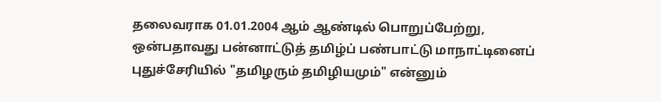தலைவராக 01.01.2004 ஆம் ஆண்டில் பொறுப்பேற்று, ஒன்பதாவது பன்னாட்டுத் தமிழ்ப் பண்பாட்டு மாநாட்டினைப் புதுச்சேரியில் "தமிழரும் தமிழியமும்" என்னும்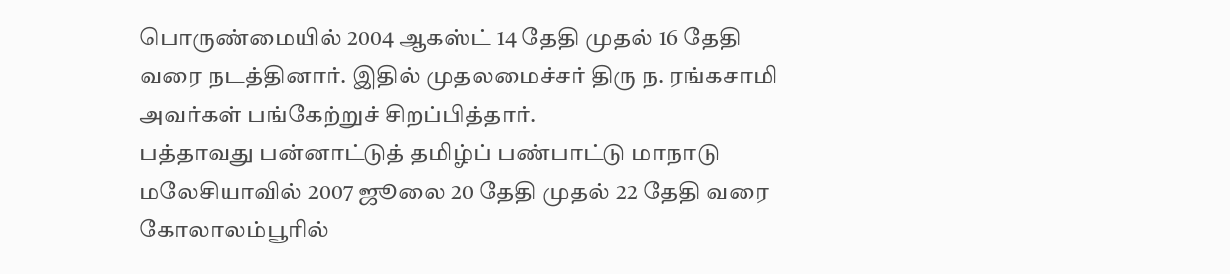பொருண்மையில் 2004 ஆகஸ்ட் 14 தேதி முதல் 16 தேதி வரை நடத்தினார். இதில் முதலமைச்சர் திரு ந. ரங்கசாமி அவர்கள் பங்கேற்றுச் சிறப்பித்தார்.
பத்தாவது பன்னாட்டுத் தமிழ்ப் பண்பாட்டு மாநாடு மலேசியாவில் 2007 ஜூலை 20 தேதி முதல் 22 தேதி வரை கோலாலம்பூரில்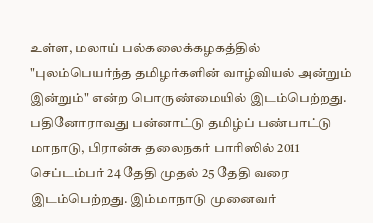உள்ள, மலாய் பல்கலைக்கழகத்தில் "புலம்பெயர்ந்த தமிழர்களின் வாழ்வியல் அன்றும் இன்றும்" என்ற பொருண்மையில் இடம்பெற்றது.
பதினோராவது பன்னாட்டு தமிழ்ப் பண்பாட்டு மாநாடு, பிரான்சு தலைநகர் பாரிஸில் 2011 செப்டம்பர் 24 தேதி முதல் 25 தேதி வரை இடம்பெற்றது. இம்மாநாடு முனைவர்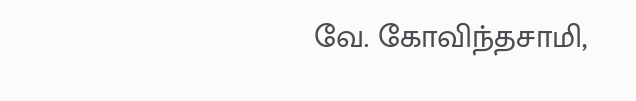வே. கோவிந்தசாமி,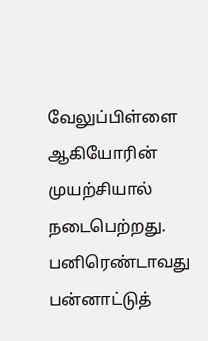வேலுப்பிள்ளை ஆகியோரின் முயற்சியால் நடைபெற்றது.
பனிரெண்டாவது பன்னாட்டுத்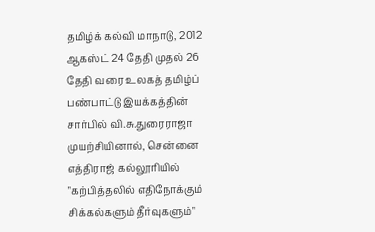தமிழ்க் கல்வி மாநாடு, 2012 ஆகஸ்ட் 24 தேதி முதல் 26 தேதி வரை உலகத் தமிழ்ப் பண்பாட்டு இயக்கத்தின் சார்பில் வி.சு.துரைராஜா முயற்சியினால், சென்னை எத்திராஜ் கல்லூரியில் "கற்பித்தலில் எதிநோக்கும் சிக்கல்களும் தீர்வுகளும்"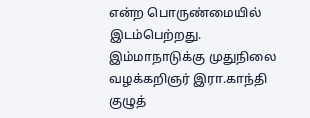என்ற பொருண்மையில் இடம்பெற்றது. இம்மாநாடுக்கு முதுநிலை வழக்கறிஞர் இரா.காந்தி குழுத்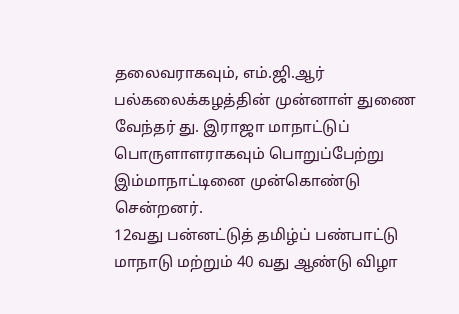தலைவராகவும், எம்.ஜி.ஆர் பல்கலைக்கழத்தின் முன்னாள் துணை வேந்தர் து. இராஜா மாநாட்டுப் பொருளாளராகவும் பொறுப்பேற்று இம்மாநாட்டினை முன்கொண்டு சென்றனர்.
12வது பன்னட்டுத் தமிழ்ப் பண்பாட்டு மாநாடு மற்றும் 40 வது ஆண்டு விழா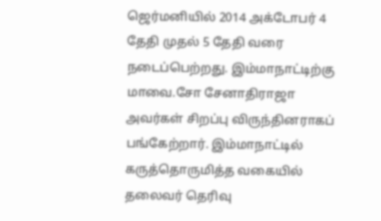ஜெர்மனியில் 2014 அக்டோபர் 4 தேதி முதல் 5 தேதி வரை நடைப்பெற்றது. இம்மாநாட்டிற்கு மாவை.சோ சேனாதிராஜா அவர்கள் சிறப்பு விருந்தினராகப் பங்கேற்றார். இம்மாநாட்டில் கருத்தொருமித்த வகையில் தலைவர் தெரிவு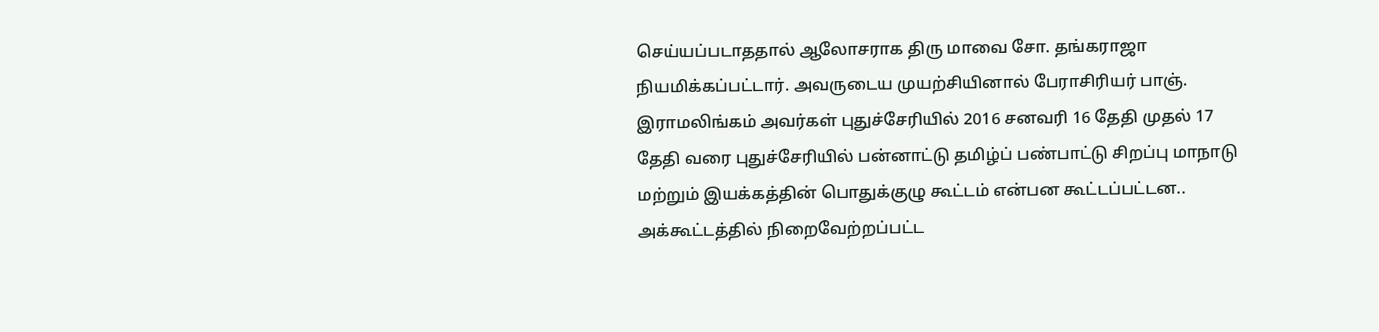செய்யப்படாததால் ஆலோசராக திரு மாவை சோ. தங்கராஜா நியமிக்கப்பட்டார். அவருடைய முயற்சியினால் பேராசிரியர் பாஞ். இராமலிங்கம் அவர்கள் புதுச்சேரியில் 2016 சனவரி 16 தேதி முதல் 17 தேதி வரை புதுச்சேரியில் பன்னாட்டு தமிழ்ப் பண்பாட்டு சிறப்பு மாநாடு மற்றும் இயக்கத்தின் பொதுக்குழு கூட்டம் என்பன கூட்டப்பட்டன.. அக்கூட்டத்தில் நிறைவேற்றப்பட்ட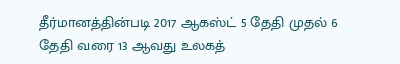தீர்மானத்தின்படி 2017 ஆகஸ்ட் 5 தேதி முதல் 6 தேதி வரை 13 ஆவது உலகத்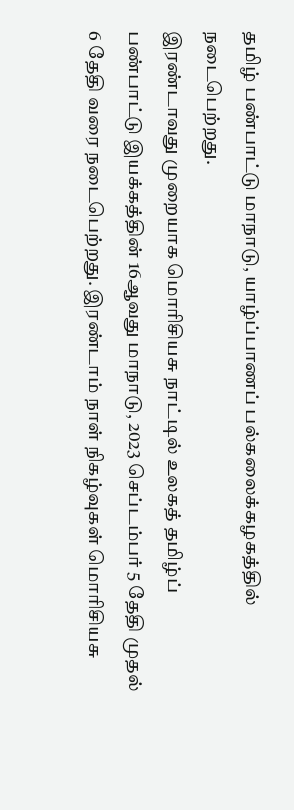தமிழ் பண்பாட்டு மாநாடு, யாழ்ப்பாணப் பல்கலைக்கழகத்தில் நடைபெற்றது.
இரண்டாவது முறையாக மொரிசியசு நாட்டில் உலகத் தமிழ்ப் பண்பாட்டு இயக்கத்தின் 16ஆவது மாநாடு, 2023 செப்டம்பர் 5 தேதி முதல் 6 தேதி வரை நடைபெற்றது. இரண்டாம் நாள் நிகழ்வுகள் மொரிசியசு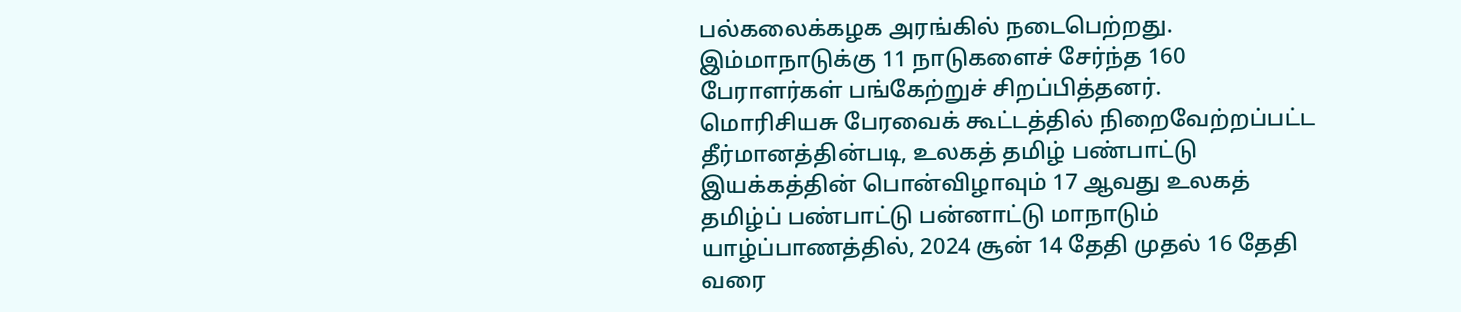பல்கலைக்கழக அரங்கில் நடைபெற்றது. இம்மாநாடுக்கு 11 நாடுகளைச் சேர்ந்த 160 பேராளர்கள் பங்கேற்றுச் சிறப்பித்தனர்.
மொரிசியசு பேரவைக் கூட்டத்தில் நிறைவேற்றப்பட்ட தீர்மானத்தின்படி, உலகத் தமிழ் பண்பாட்டு இயக்கத்தின் பொன்விழாவும் 17 ஆவது உலகத் தமிழ்ப் பண்பாட்டு பன்னாட்டு மாநாடும் யாழ்ப்பாணத்தில், 2024 சூன் 14 தேதி முதல் 16 தேதி வரை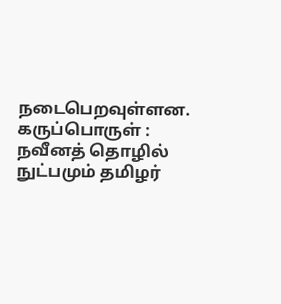நடைபெறவுள்ளன.
கருப்பொருள் : நவீனத் தொழில் நுட்பமும் தமிழர்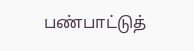பண்பாட்டுத்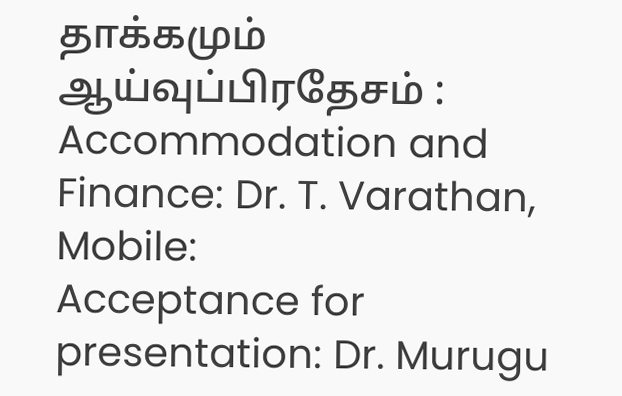தாக்கமும்
ஆய்வுப்பிரதேசம் :
Accommodation and Finance: Dr. T. Varathan, Mobile:
Acceptance for presentation: Dr. Murugu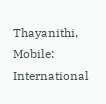Thayanithi, Mobile:
International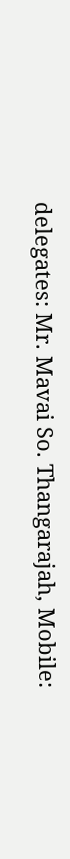delegates: Mr. Mavai So. Thangarajah, Mobile: